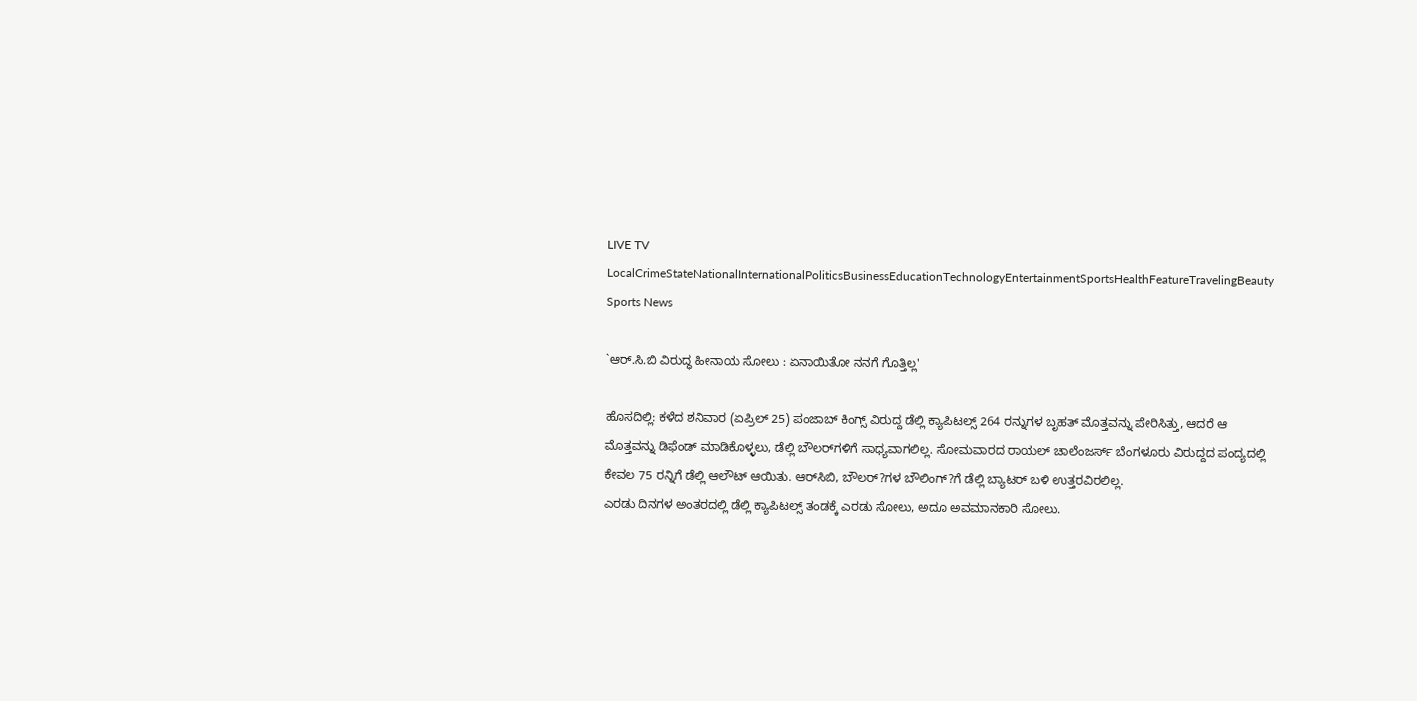LIVE TV LocalCrimeStateNationalInternationalPoliticsBusinessEducationTechnologyEntertainmentSportsHealthFeatureTravelingBeauty
Sports News

`ಆರ್.ಸಿ.ಬಿ ವಿರುದ್ಧ ಹೀನಾಯ ಸೋಲು : ಏನಾಯಿತೋ ನನಗೆ ಗೊತ್ತಿಲ್ಲ'

ಹೊಸದಿಲ್ಲಿ: ಕಳೆದ ಶನಿವಾರ (ಏಪ್ರಿಲ್ 25) ಪಂಜಾಬ್ ಕಿಂಗ್ಸ್ ವಿರುದ್ದ ಡೆಲ್ಲಿ ಕ್ಯಾಪಿಟಲ್ಸ್ 264 ರನ್ನುಗಳ ಬೃಹತ್ ಮೊತ್ತವನ್ನು ಪೇರಿಸಿತ್ತು, ಆದರೆ ಆ ಮೊತ್ತವನ್ನು ಡಿಫೆಂಡ್ ಮಾಡಿಕೊಳ್ಳಲು, ಡೆಲ್ಲಿ ಬೌಲರ್‌ಗಳಿಗೆ ಸಾಧ್ಯವಾಗಲಿಲ್ಲ. ಸೋಮವಾರದ ರಾಯಲ್ ಚಾಲೆಂಜರ್ಸ್ ಬೆಂಗಳೂರು ವಿರುದ್ದದ ಪಂದ್ಯದಲ್ಲಿ ಕೇವಲ 75 ರನ್ನಿಗೆ ಡೆಲ್ಲಿ ಆಲೌಟ್ ಆಯಿತು. ಆರ್‌ಸಿಬಿ, ಬೌಲರ್?ಗಳ ಬೌಲಿಂಗ್?ಗೆ ಡೆಲ್ಲಿ ಬ್ಯಾಟರ್ ಬಳಿ ಉತ್ತರವಿರಲಿಲ್ಲ.
ಎರಡು ದಿನಗಳ ಅಂತರದಲ್ಲಿ ಡೆಲ್ಲಿ ಕ್ಯಾಪಿಟಲ್ಸ್ ತಂಡಕ್ಕೆ ಎರಡು ಸೋಲು, ಅದೂ ಅವಮಾನಕಾರಿ ಸೋಲು.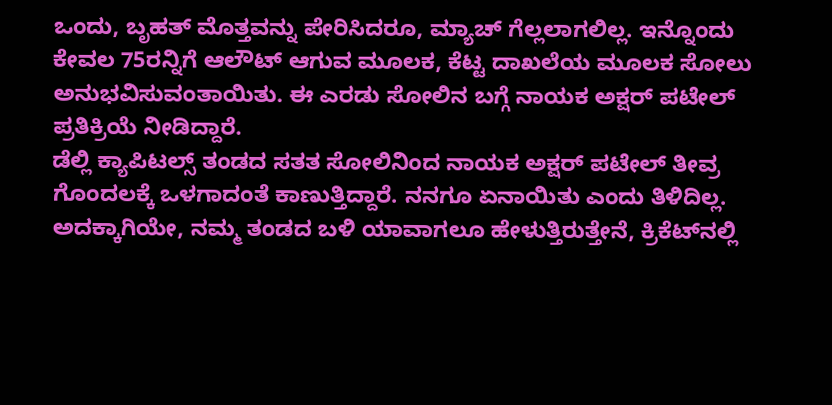ಒಂದು, ಬೃಹತ್ ಮೊತ್ತವನ್ನು ಪೇರಿಸಿದರೂ, ಮ್ಯಾಚ್ ಗೆಲ್ಲಲಾಗಲಿಲ್ಲ. ಇನ್ನೊಂದು ಕೇವಲ 75ರನ್ನಿಗೆ ಆಲೌಟ್ ಆಗುವ ಮೂಲಕ, ಕೆಟ್ಟ ದಾಖಲೆಯ ಮೂಲಕ ಸೋಲು ಅನುಭವಿಸುವಂತಾಯಿತು. ಈ ಎರಡು ಸೋಲಿನ ಬಗ್ಗೆ ನಾಯಕ ಅಕ್ಷರ್ ಪಟೇಲ್ ಪ್ರತಿಕ್ರಿಯೆ ನೀಡಿದ್ದಾರೆ.
ಡೆಲ್ಲಿ ಕ್ಯಾಪಿಟಲ್ಸ್ ತಂಡದ ಸತತ ಸೋಲಿನಿಂದ ನಾಯಕ ಅಕ್ಷರ್ ಪಟೇಲ್ ತೀವ್ರ ಗೊಂದಲಕ್ಕೆ ಒಳಗಾದಂತೆ ಕಾಣುತ್ತಿದ್ದಾರೆ. ನನಗೂ ಏನಾಯಿತು ಎಂದು ತಿಳಿದಿಲ್ಲ. ಅದಕ್ಕಾಗಿಯೇ, ನಮ್ಮ ತಂಡದ ಬಳಿ ಯಾವಾಗಲೂ ಹೇಳುತ್ತಿರುತ್ತೇನೆ, ಕ್ರಿಕೆಟ್‌ನಲ್ಲಿ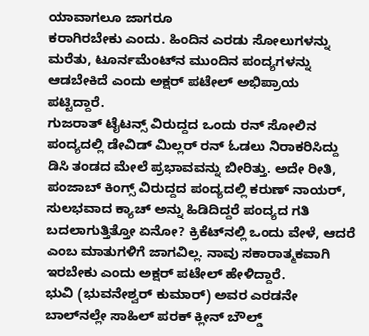ಯಾವಾಗಲೂ ಜಾಗರೂ
ಕರಾಗಿರಬೇಕು ಎಂದು. ಹಿಂದಿನ ಎರಡು ಸೋಲುಗಳನ್ನು ಮರೆತು, ಟೂರ್ನಮೆಂಟ್‌ನ ಮುಂದಿನ ಪಂದ್ಯಗಳನ್ನು ಆಡಬೇಕಿದೆ ಎಂದು ಅಕ್ಷರ್ ಪಟೇಲ್ ಅಭಿಪ್ರಾಯ ಪಟ್ಟಿದ್ದಾರೆ.
ಗುಜರಾತ್ ಟೈಟನ್ಸ್ ವಿರುದ್ದದ ಒಂದು ರನ್ ಸೋಲಿನ ಪಂದ್ಯದಲ್ಲಿ ಡೇವಿಡ್ ಮಿಲ್ಲರ್ ರನ್ ಓಡಲು ನಿರಾಕರಿಸಿದ್ದು ಡಿಸಿ ತಂಡದ ಮೇಲೆ ಪ್ರಭಾವವನ್ನು ಬೀರಿತ್ತು. ಅದೇ ರೀತಿ, ಪಂಜಾಬ್ ಕಿಂಗ್ಸ್ ವಿರುದ್ದದ ಪಂದ್ಯದಲ್ಲಿ ಕರುಣ್ ನಾಯರ್, ಸುಲಭವಾದ ಕ್ಯಾಚ್ ಅನ್ನು ಹಿಡಿದಿದ್ದರೆ ಪಂದ್ಯದ ಗತಿ ಬದಲಾಗುತ್ತಿತ್ತೋ ಏನೋ? ಕ್ರಿಕೆಟ್‌ನಲ್ಲಿ ಒಂದು ವೇಳೆ, ಆದರೆ ಎಂಬ ಮಾತುಗಳಿಗೆ ಜಾಗವಿಲ್ಲ. ನಾವು ಸಕಾರಾತ್ಮಕವಾಗಿ ಇರಬೇಕು ಎಂದು ಅಕ್ಷರ್ ಪಟೇಲ್ ಹೇಳಿದ್ದಾರೆ.
ಭುವಿ (ಭುವನೇಶ್ವರ್ ಕುಮಾರ್) ಅವರ ಎರಡನೇ ಬಾಲ್‌ನಲ್ಲೇ ಸಾಹಿಲ್ ಪರಕ್ ಕ್ಲೀನ್ ಬೌಲ್ಡ್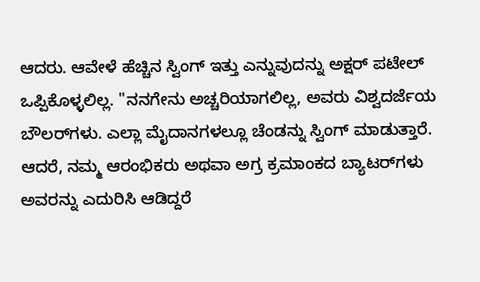ಆದರು. ಆವೇಳೆ ಹೆಚ್ಚಿನ ಸ್ವಿಂಗ್ ಇತ್ತು ಎನ್ನುವುದನ್ನು ಅಕ್ಷರ್ ಪಟೇಲ್ ಒಪ್ಪಿಕೊಳ್ಳಲಿಲ್ಲ. "ನನಗೇನು ಅಚ್ಚರಿಯಾಗಲಿಲ್ಲ, ಅವರು ವಿಶ್ವದರ್ಜೆಯ ಬೌಲರ್‌ಗಳು. ಎಲ್ಲಾ ಮೈದಾನಗಳಲ್ಲೂ ಚೆಂಡನ್ನು ಸ್ವಿಂಗ್ ಮಾಡುತ್ತಾರೆ. ಆದರೆ, ನಮ್ಮ ಆರಂಭಿಕರು ಅಥವಾ ಅಗ್ರ ಕ್ರಮಾಂಕದ ಬ್ಯಾಟರ್‌ಗಳು ಅವರನ್ನು ಎದುರಿಸಿ ಆಡಿದ್ದರೆ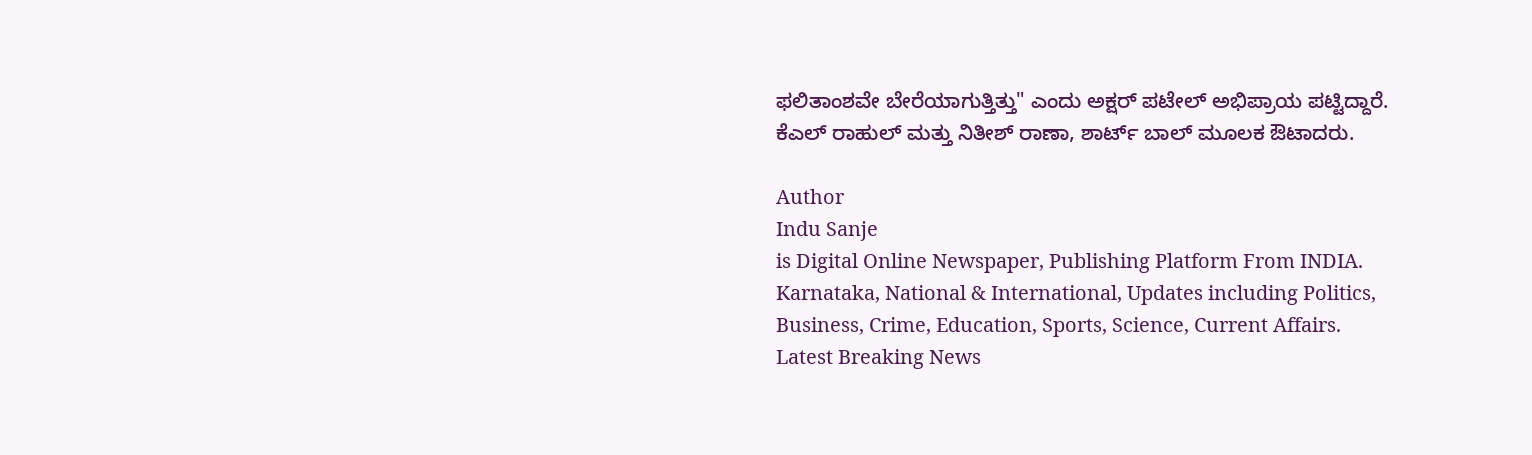ಫಲಿತಾಂಶವೇ ಬೇರೆಯಾಗುತ್ತಿತ್ತು" ಎಂದು ಅಕ್ಷರ್ ಪಟೇಲ್ ಅಭಿಪ್ರಾಯ ಪಟ್ಟಿದ್ದಾರೆ. ಕೆಎಲ್ ರಾಹುಲ್ ಮತ್ತು ನಿತೀಶ್ ರಾಣಾ, ಶಾರ್ಟ್ ಬಾಲ್ ಮೂಲಕ ಔಟಾದರು.

Author
Indu Sanje
is Digital Online Newspaper, Publishing Platform From INDIA. Karnataka, National & International, Updates including Politics, Business, Crime, Education, Sports, Science, Current Affairs. Latest Breaking News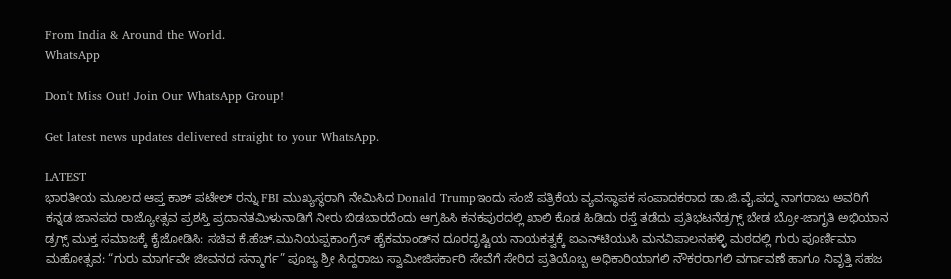From India & Around the World.
WhatsApp

Don't Miss Out! Join Our WhatsApp Group!

Get latest news updates delivered straight to your WhatsApp.

LATEST
ಭಾರತೀಯ ಮೂಲದ ಆಪ್ತ ಕಾಶ್ ಪಟೇಲ್ ರನ್ನು FBI ಮುಖ್ಯಸ್ಥರಾಗಿ ನೇಮಿಸಿದ Donald Trumpಇಂದು ಸಂಜೆ ಪತ್ರಿಕೆಯ ವ್ಯವಸ್ಥಾಪಕ ಸಂಪಾದಕರಾದ ಡಾ.ಜಿ.ವೈ.ಪದ್ಮ ನಾಗರಾಜು ಅವರಿಗೆ ಕನ್ನಡ ಜಾನಪದ ರಾಜ್ಯೋತ್ಸವ ಪ್ರಶಸ್ತಿ ಪ್ರದಾನತಮಿಳುನಾಡಿಗೆ ನೀರು ಬಿಡಬಾರದೆಂದು ಆಗ್ರಹಿಸಿ ಕನಕಪುರದಲ್ಲಿ ಖಾಲಿ ಕೊಡ ಹಿಡಿದು ರಸ್ತೆ ತಡೆದು ಪ್ರತಿಭಟನೆಡ್ರಗ್ಸ್ ಬೇಡ ಬ್ರೋ-ಜಾಗೃತಿ ಅಭಿಯಾನ ಡ್ರಗ್ಸ್ ಮುಕ್ತ ಸಮಾಜಕ್ಕೆ ಕೈಜೋಡಿಸಿ: ಸಚಿವ ಕೆ.ಹೆಚ್.ಮುನಿಯಪ್ಪಕಾಂಗ್ರೆಸ್ ಹೈಕಮಾಂಡ್‌ನ ದೂರದೃಷ್ಟಿಯ ನಾಯಕತ್ವಕ್ಕೆ ಐಎನ್‌ಟಿಯುಸಿ ಮನವಿಪಾಲನಹಳ್ಳಿ ಮಠದಲ್ಲಿ ಗುರು ಪೂರ್ಣಿಮಾ ಮಹೋತ್ಸವ: “ಗುರು ಮಾರ್ಗವೇ ಜೀವನದ ಸನ್ಮಾರ್ಗ” ಪೂಜ್ಯ ಶ್ರೀ ಸಿದ್ದರಾಜು ಸ್ವಾಮೀಜಿಸರ್ಕಾರಿ ಸೇವೆಗೆ ಸೇರಿದ ಪ್ರತಿಯೊಬ್ಬ ಅಧಿಕಾರಿಯಾಗಲಿ ನೌಕರರಾಗಲಿ ವರ್ಗಾವಣೆ ಹಾಗೂ ನಿವೃತ್ತಿ ಸಹಜ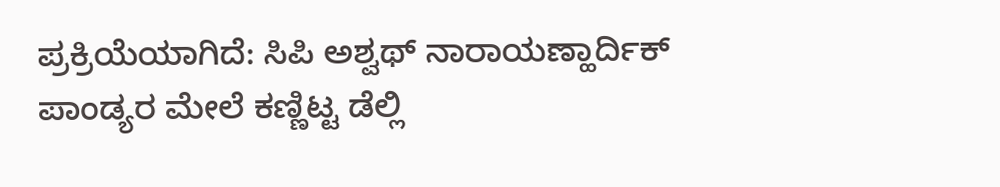ಪ್ರಕ್ರಿಯೆಯಾಗಿದೆ: ಸಿಪಿ ಅಶ್ವಥ್ ನಾರಾಯಣ್ಹಾರ್ದಿಕ್ ಪಾಂಡ್ಯರ ಮೇಲೆ ಕಣ್ಣಿಟ್ಟ ಡೆಲ್ಲಿ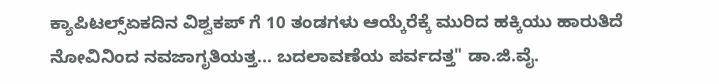ಕ್ಯಾಪಿಟಲ್ಸ್ಏಕದಿನ ವಿಶ್ವಕಪ್ ಗೆ 10 ತಂಡಗಳು ಆಯ್ಕೆರೆಕ್ಕೆ ಮುರಿದ ಹಕ್ಕಿಯು ಹಾರುತಿದೆ ನೋವಿನಿಂದ ನವಜಾಗೃತಿಯತ್ತ... ಬದಲಾವಣೆಯ ಪರ್ವದತ್ತ" ಡಾ.ಜಿ.ವೈ.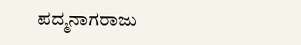ಪದ್ಮನಾಗರಾಜು